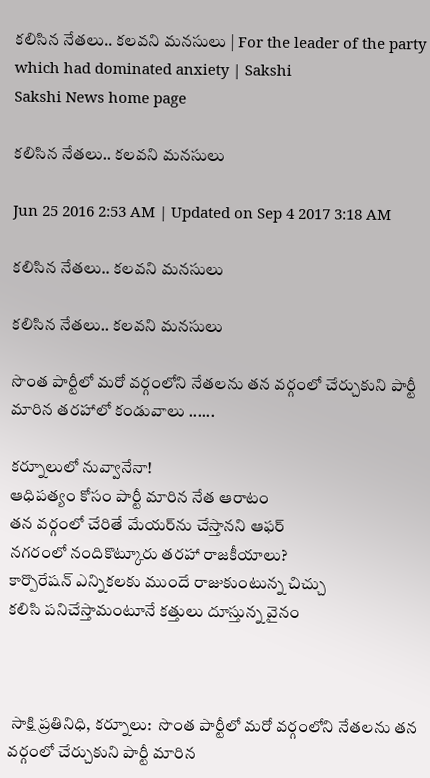కలిసిన నేతలు.. కలవని మనసులు | For the leader of the party which had dominated anxiety | Sakshi
Sakshi News home page

కలిసిన నేతలు.. కలవని మనసులు

Jun 25 2016 2:53 AM | Updated on Sep 4 2017 3:18 AM

కలిసిన నేతలు.. కలవని మనసులు

కలిసిన నేతలు.. కలవని మనసులు

సొంత పార్టీలో మరో వర్గంలోని నేతలను తన వర్గంలో చేర్చుకుని పార్టీ మారిన తరహాలో కండువాలు ......

కర్నూలులో నువ్వానేనా!
ఆధిపత్యం కోసం పార్టీ మారిన నేత ఆరాటం
తన వర్గంలో చేరితే మేయర్‌ను చేస్తానని ఆఫర్
నగరంలో నందికొట్కూరు తరహా రాజకీయాలు?
కార్పొరేషన్ ఎన్నికలకు ముందే రాజుకుంటున్న చిచ్చు
కలిసి పనిచేస్తామంటూనే కత్తులు దూస్తున్న వైనం



 సాక్షి ప్రతినిధి, కర్నూలు:  సొంత పార్టీలో మరో వర్గంలోని నేతలను తన వర్గంలో చేర్చుకుని పార్టీ మారిన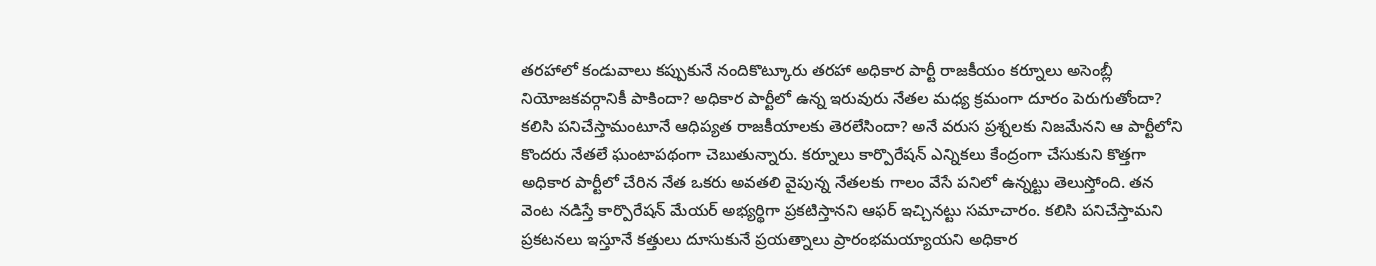తరహాలో కండువాలు కప్పుకునే నందికొట్కూరు తరహా అధికార పార్టీ రాజకీయం కర్నూలు అసెంబ్లీ నియోజకవర్గానికీ పాకిందా? అధికార పార్టీలో ఉన్న ఇరువురు నేతల మధ్య క్రమంగా దూరం పెరుగుతోందా? కలిసి పనిచేస్తామంటూనే ఆధిప్యత రాజకీయాలకు తెరలేసిందా? అనే వరుస ప్రశ్నలకు నిజమేనని ఆ పార్టీలోని కొందరు నేతలే ఘంటాపథంగా చెబుతున్నారు. కర్నూలు కార్పొరేషన్ ఎన్నికలు కేంద్రంగా చేసుకుని కొత్తగా అధికార పార్టీలో చేరిన నేత ఒకరు అవతలి వైపున్న నేతలకు గాలం వేసే పనిలో ఉన్నట్టు తెలుస్తోంది. తన వెంట నడిస్తే కార్పొరేషన్ మేయర్ అభ్యర్థిగా ప్రకటిస్తానని ఆఫర్ ఇచ్చినట్టు సమాచారం. కలిసి పనిచేస్తామని ప్రకటనలు ఇస్తూనే కత్తులు దూసుకునే ప్రయత్నాలు ప్రారంభమయ్యాయని అధికార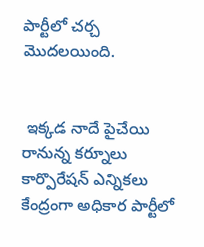పార్టీలో చర్చ మొదలయింది.


 ఇక్కడ నాదే పైచేయి
రానున్న కర్నూలు కార్పొరేషన్ ఎన్నికలు కేంద్రంగా అధికార పార్టీలో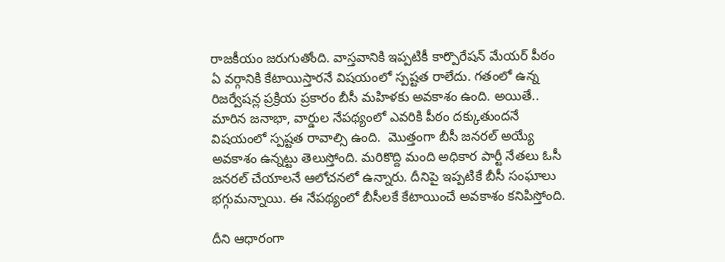రాజకీయం జరుగుతోంది. వాస్తవానికి ఇప్పటికీ కార్పొరేషన్ మేయర్ పీఠం ఏ వర్గానికి కేటాయిస్తారనే విషయంలో స్పష్టత రాలేదు. గతంలో ఉన్న రిజర్వేషన్ల ప్రక్రియ ప్రకారం బీసీ మహిళకు అవకాశం ఉంది. అయితే.. మారిన జనాభా, వార్డుల నేపథ్యంలో ఎవరికి పీఠం దక్కుతుందనే విషయంలో స్పష్టత రావాల్సి ఉంది.  మొత్తంగా బీసీ జనరల్ అయ్యే అవకాశం ఉన్నట్టు తెలుస్తోంది. మరికొద్ది మంది అధికార పార్టీ నేతలు ఓసీ జనరల్ చేయాలనే ఆలోచనలో ఉన్నారు. దీనిపై ఇప్పటికే బీసీ సంఘాలు భగ్గుమన్నాయి. ఈ నేపథ్యంలో బీసీలకే కేటాయించే అవకాశం కనిపిస్తోంది.

దీని ఆధారంగా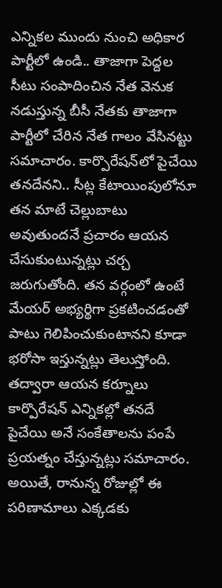ఎన్నికల ముందు నుంచి అధికార పార్టీలో ఉండి.. తాజాగా పెద్దల సీటు సంపాదించిన నేత వెనుక నడుస్తున్న బీసీ నేతకు తాజాగా పార్టీలో చేరిన నేత గాలం వేసినట్టు సమాచారం. కార్పొరేషన్‌లో పైచేయి తనదేనని.. సీట్ల కేటాయింపులోనూ తన మాటే చెల్లుబాటు అవుతుందనే ప్రచారం ఆయన చేసుకుంటున్నట్లు చర్చ జరుగుతోంది. తన వర్గంలో ఉంటే మేయర్ అభ్యర్థిగా ప్రకటించడంతో పాటు గెలిపించుకుంటానని కూడా భరోసా ఇస్తున్నట్లు తెలుస్తోంది. తద్వారా ఆయన కర్నూలు కార్పొరేషన్ ఎన్నికల్లో తనదే పైచేయి అనే సంకేతాలను పంపే ప్రయత్నం చేస్తున్నట్లు సమాచారం. అయితే, రానున్న రోజుల్లో ఈ పరిణామాలు ఎక్కడకు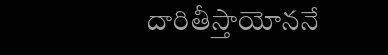దారితీస్తాయోననే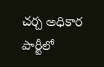చర్చ అధికార పార్టీలో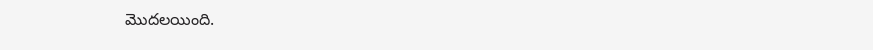మొదలయింది.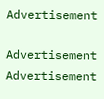Advertisement

Advertisement
Advertisement